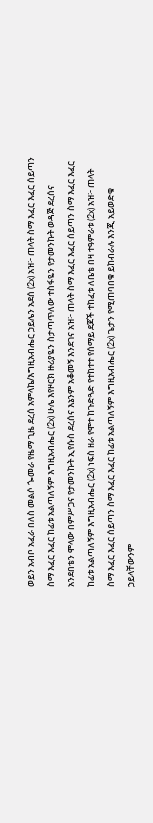ወይን አብቦ አፈራ በለስ መልሶ ጐመራ የዜማ ጊዜ ደረሰ አምላኬ/እግዚአብሔር ኃይሌን አደሰ (2x) አዝ፦ ጠላት ስማ እፈር እፈር ሰይጣን ስማ እፈር እፈር ከፊቱ አልጣለኝም እግዚአብሔር (2x) ሁሌ እየዞርክ ዙሪያዬን ስታጣጥለው ተስፋዬን የታመንኩት ወዳጅ ደረሰና አንደበቴን ሞላው በምሥጋና የታመንኩት ኢየሱስ ደረሰና እኔንም አቆመኝ እንደገና አዝ፦ ጠላት ስማ እፈር እፈር ሰይጣን ስማ እፈር እፈር ከፊቱ አልጣለኝም እግዚአብሔር (2x) ነፍስ ዘራ የሞተ ከጉድጓድ የተከተተ የሰማይ ደጆች ተከፈቱ ለቤቴ በዛ ተዓምራቱ (2x) አዝ፦ ጠላት ስማ እፈር እፈር ሰይጣን ስማ እፈር እፈር ከፊቱ አልጣለኝም እግዚአብሔር (2x) ጌታን የሚጠባበቁ ይከብራሉ እንጂ አይወድቁ ኃይላቸውንም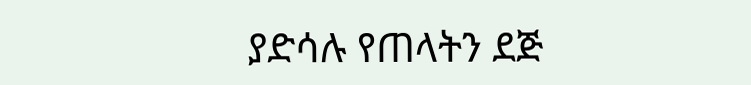ያድሳሉ የጠላትን ደጅ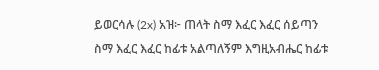ይወርሳሉ (2x) አዝ፦ ጠላት ስማ እፈር እፈር ሰይጣን ስማ እፈር እፈር ከፊቱ አልጣለኝም እግዚአብሔር ከፊቱ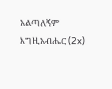አልጣለኝም እግዚአብሔር (2x)